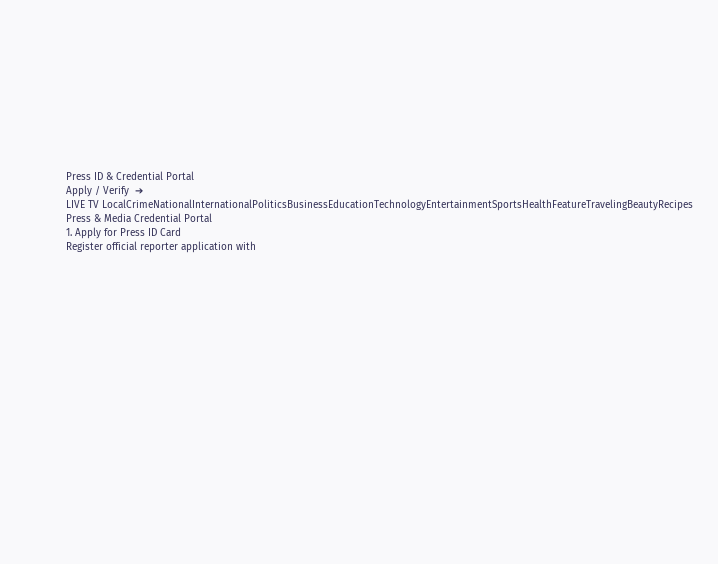Press ID & Credential Portal
Apply / Verify  ➔
LIVE TV LocalCrimeNationalInternationalPoliticsBusinessEducationTechnologyEntertainmentSportsHealthFeatureTravelingBeautyRecipes
Press & Media Credential Portal
1. Apply for Press ID Card
Register official reporter application with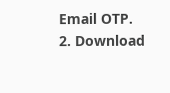Email OTP.
2. Download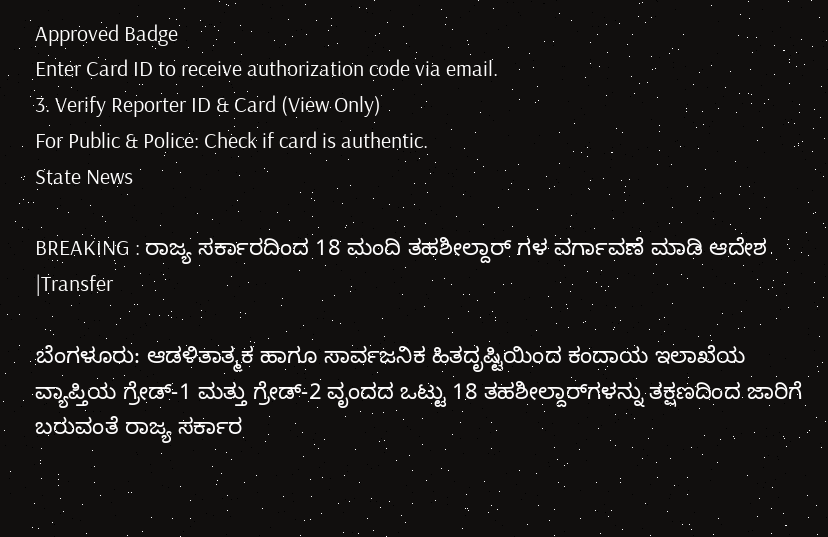Approved Badge
Enter Card ID to receive authorization code via email.
3. Verify Reporter ID & Card (View Only)
For Public & Police: Check if card is authentic.
State News

BREAKING : ರಾಜ್ಯ ಸರ್ಕಾರದಿಂದ 18 ಮಂದಿ ತಹಶೀಲ್ದಾರ್ ಗಳ ವರ್ಗಾವಣೆ ಮಾಡಿ ಆದೇಶ |Transfer

ಬೆಂಗಳೂರು: ಆಡಳಿತಾತ್ಮಕ ಹಾಗೂ ಸಾರ್ವಜನಿಕ ಹಿತದೃಷ್ಟಿಯಿಂದ ಕಂದಾಯ ಇಲಾಖೆಯ ವ್ಯಾಪ್ತಿಯ ಗ್ರೇಡ್-1 ಮತ್ತು ಗ್ರೇಡ್-2 ವೃಂದದ ಒಟ್ಟು 18 ತಹಶೀಲ್ದಾರ್‌ಗಳನ್ನು ತಕ್ಷಣದಿಂದ ಜಾರಿಗೆ ಬರುವಂತೆ ರಾಜ್ಯ ಸರ್ಕಾರ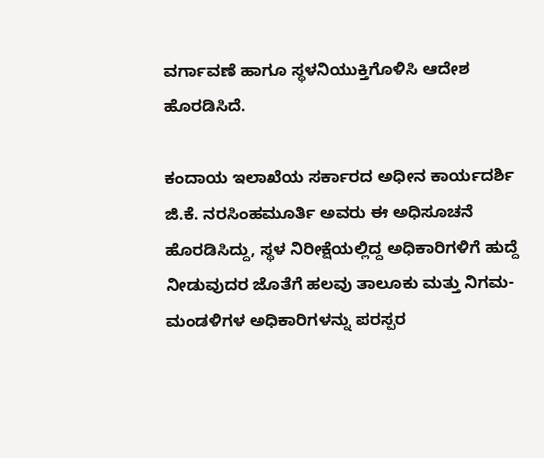ವರ್ಗಾವಣೆ ಹಾಗೂ ಸ್ಥಳನಿಯುಕ್ತಿಗೊಳಿಸಿ ಆದೇಶ ಹೊರಡಿಸಿದೆ.

ಕಂದಾಯ ಇಲಾಖೆಯ ಸರ್ಕಾರದ ಅಧೀನ ಕಾರ್ಯದರ್ಶಿ ಜಿ.ಕೆ. ನರಸಿಂಹಮೂರ್ತಿ ಅವರು ಈ ಅಧಿಸೂಚನೆ ಹೊರಡಿಸಿದ್ದು, ಸ್ಥಳ ನಿರೀಕ್ಷೆಯಲ್ಲಿದ್ದ ಅಧಿಕಾರಿಗಳಿಗೆ ಹುದ್ದೆ ನೀಡುವುದರ ಜೊತೆಗೆ ಹಲವು ತಾಲೂಕು ಮತ್ತು ನಿಗಮ-ಮಂಡಳಿಗಳ ಅಧಿಕಾರಿಗಳನ್ನು ಪರಸ್ಪರ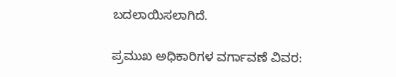ಬದಲಾಯಿಸಲಾಗಿದೆ.

ಪ್ರಮುಖ ಅಧಿಕಾರಿಗಳ ವರ್ಗಾವಣೆ ವಿವರ: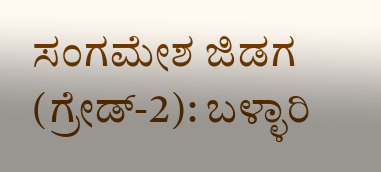ಸಂಗಮೇಶ ಜಿಡಗ (ಗ್ರೇಡ್-2): ಬಳ್ಳಾರಿ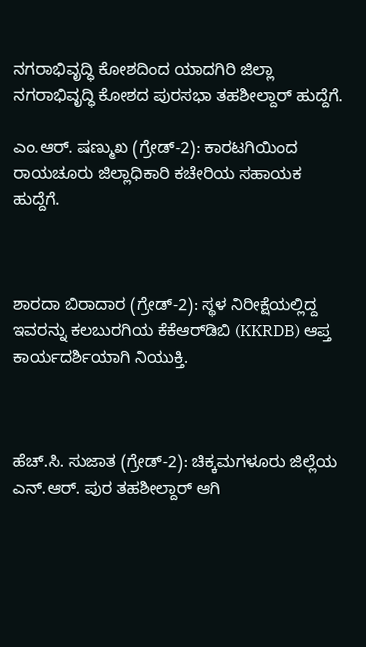ನಗರಾಭಿವೃದ್ಧಿ ಕೋಶದಿಂದ ಯಾದಗಿರಿ ಜಿಲ್ಲಾ ನಗರಾಭಿವೃದ್ಧಿ ಕೋಶದ ಪುರಸಭಾ ತಹಶೀಲ್ದಾರ್ ಹುದ್ದೆಗೆ.

ಎಂ.ಆರ್. ಷಣ್ಮುಖ (ಗ್ರೇಡ್-2): ಕಾರಟಗಿಯಿಂದ ರಾಯಚೂರು ಜಿಲ್ಲಾಧಿಕಾರಿ ಕಚೇರಿಯ ಸಹಾಯಕ ಹುದ್ದೆಗೆ.



ಶಾರದಾ ಬಿರಾದಾರ (ಗ್ರೇಡ್-2): ಸ್ಥಳ ನಿರೀಕ್ಷೆಯಲ್ಲಿದ್ದ ಇವರನ್ನು ಕಲಬುರಗಿಯ ಕೆಕೆಆರ್‌ಡಿಬಿ (KKRDB) ಆಪ್ತ ಕಾರ್ಯದರ್ಶಿಯಾಗಿ ನಿಯುಕ್ತಿ.



ಹೆಚ್.ಸಿ. ಸುಜಾತ (ಗ್ರೇಡ್-2): ಚಿಕ್ಕಮಗಳೂರು ಜಿಲ್ಲೆಯ ಎನ್.ಆರ್. ಪುರ ತಹಶೀಲ್ದಾರ್ ಆಗಿ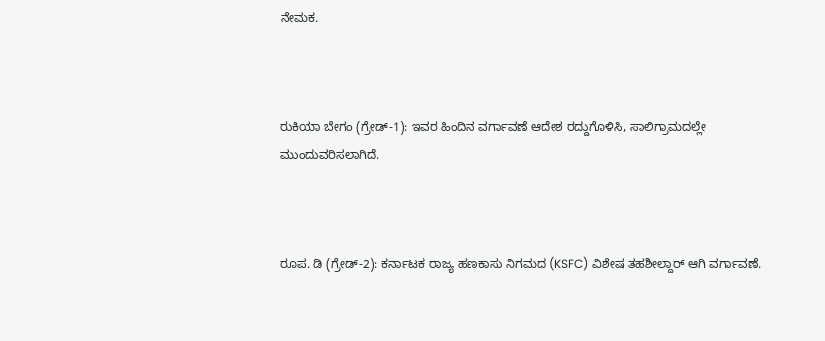ನೇಮಕ.



ರುಕಿಯಾ ಬೇಗಂ (ಗ್ರೇಡ್-1): ಇವರ ಹಿಂದಿನ ವರ್ಗಾವಣೆ ಆದೇಶ ರದ್ದುಗೊಳಿಸಿ, ಸಾಲಿಗ್ರಾಮದಲ್ಲೇ ಮುಂದುವರಿಸಲಾಗಿದೆ.



ರೂಪ. ಡಿ (ಗ್ರೇಡ್-2): ಕರ್ನಾಟಕ ರಾಜ್ಯ ಹಣಕಾಸು ನಿಗಮದ (KSFC) ವಿಶೇಷ ತಹಶೀಲ್ದಾರ್ ಆಗಿ ವರ್ಗಾವಣೆ.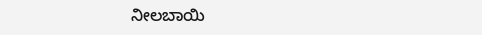ನೀಲಬಾಯಿ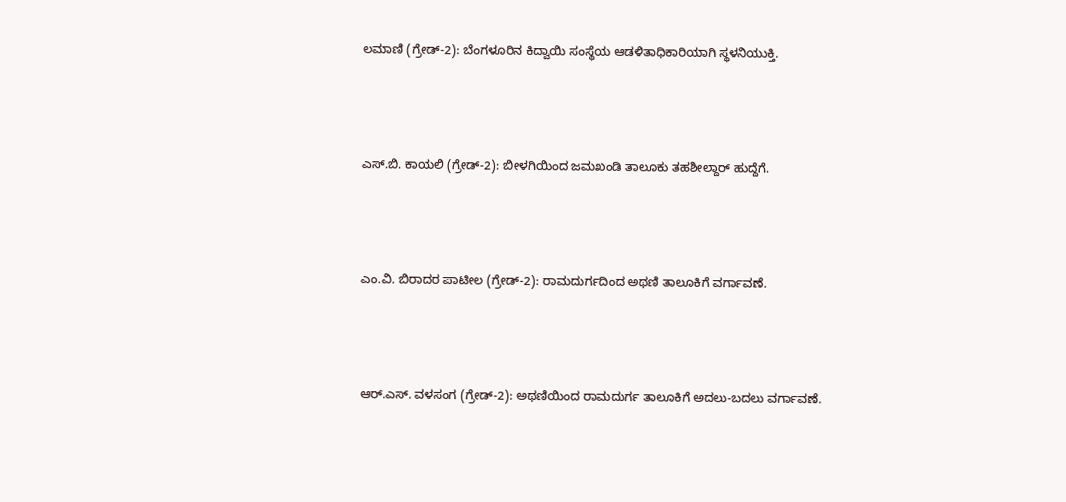ಲಮಾಣಿ (ಗ್ರೇಡ್-2): ಬೆಂಗಳೂರಿನ ಕಿದ್ವಾಯಿ ಸಂಸ್ಥೆಯ ಆಡಳಿತಾಧಿಕಾರಿಯಾಗಿ ಸ್ಥಳನಿಯುಕ್ತಿ.



ಎಸ್.ಬಿ. ಕಾಯಲಿ (ಗ್ರೇಡ್-2): ಬೀಳಗಿಯಿಂದ ಜಮಖಂಡಿ ತಾಲೂಕು ತಹಶೀಲ್ದಾರ್ ಹುದ್ದೆಗೆ.



ಎಂ.ವಿ. ಬಿರಾದರ ಪಾಟೀಲ (ಗ್ರೇಡ್-2): ರಾಮದುರ್ಗದಿಂದ ಅಥಣಿ ತಾಲೂಕಿಗೆ ವರ್ಗಾವಣೆ.



ಆರ್.ಎಸ್. ವಳಸಂಗ (ಗ್ರೇಡ್-2): ಅಥಣಿಯಿಂದ ರಾಮದುರ್ಗ ತಾಲೂಕಿಗೆ ಅದಲು-ಬದಲು ವರ್ಗಾವಣೆ.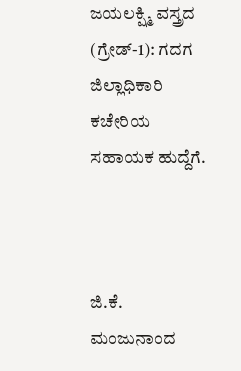ಜಯಲಕ್ಷ್ಮಿ ವಸ್ತ್ರದ (ಗ್ರೇಡ್-1): ಗದಗ ಜಿಲ್ಲಾಧಿಕಾರಿ ಕಚೇರಿಯ ಸಹಾಯಕ ಹುದ್ದೆಗೆ.



ಜಿ.ಕೆ. ಮಂಜುನಾಂದ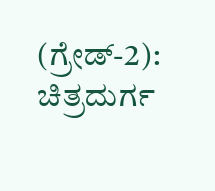(ಗ್ರೇಡ್-2): ಚಿತ್ರದುರ್ಗ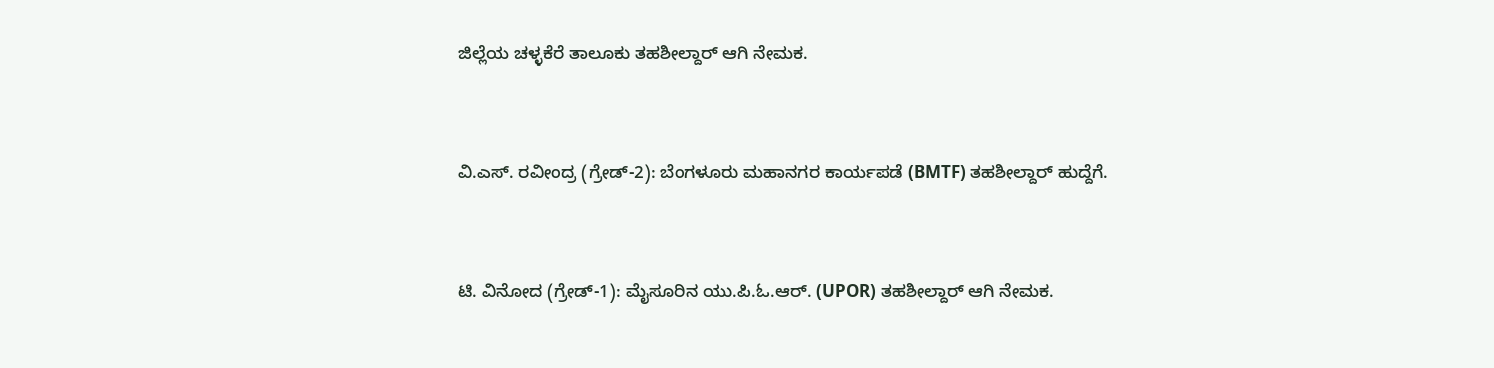ಜಿಲ್ಲೆಯ ಚಳ್ಳಕೆರೆ ತಾಲೂಕು ತಹಶೀಲ್ದಾರ್ ಆಗಿ ನೇಮಕ.



ವಿ.ಎಸ್. ರವೀಂದ್ರ (ಗ್ರೇಡ್-2): ಬೆಂಗಳೂರು ಮಹಾನಗರ ಕಾರ್ಯಪಡೆ (BMTF) ತಹಶೀಲ್ದಾರ್ ಹುದ್ದೆಗೆ.



ಟಿ. ವಿನೋದ (ಗ್ರೇಡ್-1): ಮೈಸೂರಿನ ಯು.ಪಿ.ಓ.ಆರ್. (UPOR) ತಹಶೀಲ್ದಾರ್ ಆಗಿ ನೇಮಕ.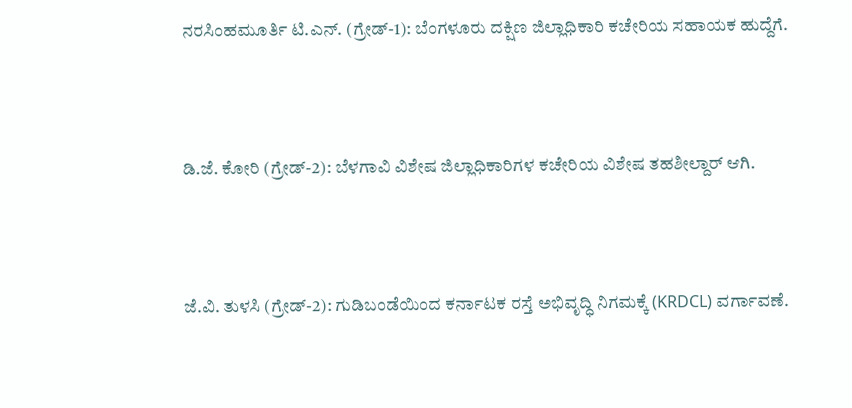ನರಸಿಂಹಮೂರ್ತಿ ಟಿ.ಎನ್. (ಗ್ರೇಡ್-1): ಬೆಂಗಳೂರು ದಕ್ಷಿಣ ಜಿಲ್ಲಾಧಿಕಾರಿ ಕಚೇರಿಯ ಸಹಾಯಕ ಹುದ್ದೆಗೆ.



ಡಿ.ಜೆ. ಕೋರಿ (ಗ್ರೇಡ್-2): ಬೆಳಗಾವಿ ವಿಶೇಷ ಜಿಲ್ಲಾಧಿಕಾರಿಗಳ ಕಚೇರಿಯ ವಿಶೇಷ ತಹಶೀಲ್ದಾರ್ ಆಗಿ.



ಜೆ.ವಿ. ತುಳಸಿ (ಗ್ರೇಡ್-2): ಗುಡಿಬಂಡೆಯಿಂದ ಕರ್ನಾಟಕ ರಸ್ತೆ ಅಭಿವೃದ್ಧಿ ನಿಗಮಕ್ಕೆ (KRDCL) ವರ್ಗಾವಣೆ.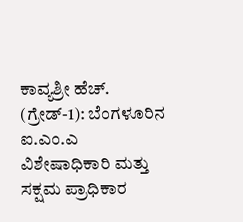ಕಾವ್ಯಶ್ರೀ ಹೆಚ್. (ಗ್ರೇಡ್-1): ಬೆಂಗಳೂರಿನ ಐ.ಎಂ.ಎ ವಿಶೇಷಾಧಿಕಾರಿ ಮತ್ತು ಸಕ್ಷಮ ಪ್ರಾಧಿಕಾರ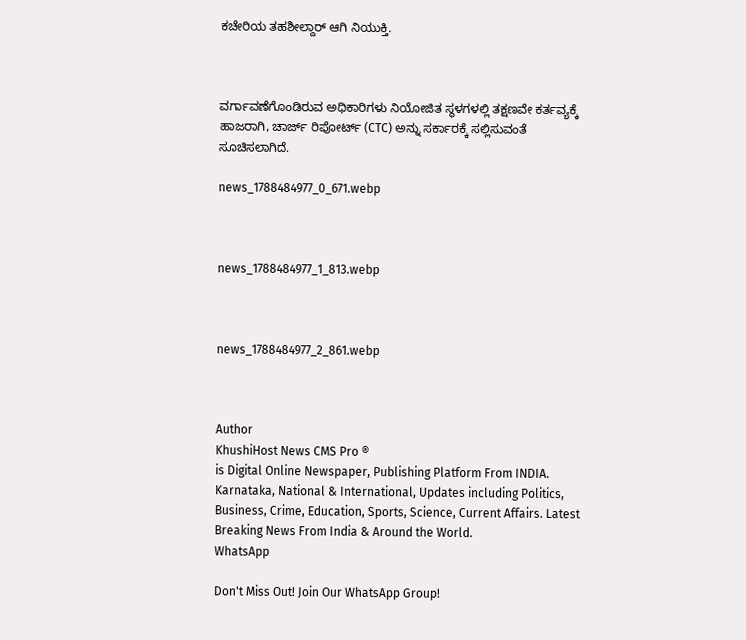ಕಚೇರಿಯ ತಹಶೀಲ್ದಾರ್ ಆಗಿ ನಿಯುಕ್ತಿ.



ವರ್ಗಾವಣೆಗೊಂಡಿರುವ ಅಧಿಕಾರಿಗಳು ನಿಯೋಜಿತ ಸ್ಥಳಗಳಲ್ಲಿ ತಕ್ಷಣವೇ ಕರ್ತವ್ಯಕ್ಕೆ ಹಾಜರಾಗಿ, ಚಾರ್ಜ್ ರಿಪೋರ್ಟ್ (CTC) ಅನ್ನು ಸರ್ಕಾರಕ್ಕೆ ಸಲ್ಲಿಸುವಂತೆ ಸೂಚಿಸಲಾಗಿದೆ.

news_1788484977_0_671.webp



news_1788484977_1_813.webp



news_1788484977_2_861.webp



Author
KhushiHost News CMS Pro ®
is Digital Online Newspaper, Publishing Platform From INDIA. Karnataka, National & International, Updates including Politics, Business, Crime, Education, Sports, Science, Current Affairs. Latest Breaking News From India & Around the World.
WhatsApp

Don't Miss Out! Join Our WhatsApp Group!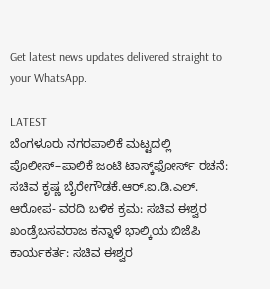Get latest news updates delivered straight to your WhatsApp.

LATEST
ಬೆಂಗಳೂರು ನಗರಪಾಲಿಕೆ ಮಟ್ಟದಲ್ಲಿ ಪೊಲೀಸ್–ಪಾಲಿಕೆ ಜಂಟಿ ಟಾಸ್ಕ್‌ಫೋರ್ಸ್ ರಚನೆ: ಸಚಿವ ಕೃಷ್ಣ ಬೈರೇಗೌಡಕೆ.ಆರ್.ಐ.ಡಿ.ಎಲ್. ಆರೋಪ- ವರದಿ ಬಳಿಕ ಕ್ರಮ: ಸಚಿವ ಈಶ್ವರ ಖಂಡ್ರೆಬಸವರಾಜ ಕನ್ನಾಳೆ ಭಾಲ್ಕಿಯ ಬಿಜೆಪಿ ಕಾರ್ಯಕರ್ತ: ಸಚಿವ ಈಶ್ವರ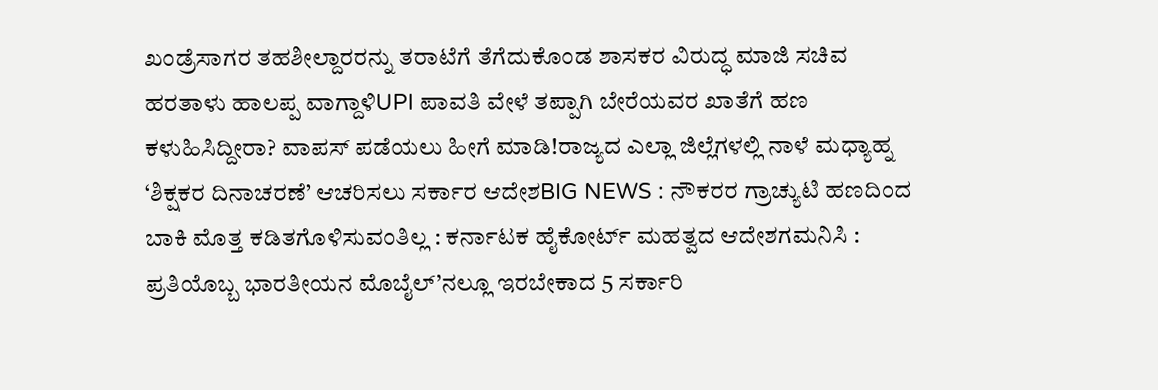ಖಂಡ್ರೆಸಾಗರ ತಹಶೀಲ್ದಾರರನ್ನು ತರಾಟೆಗೆ ತೆಗೆದುಕೊಂಡ ಶಾಸಕರ ವಿರುದ್ಧ ಮಾಜಿ ಸಚಿವ ಹರತಾಳು ಹಾಲಪ್ಪ ವಾಗ್ದಾಳಿUPI ಪಾವತಿ ವೇಳೆ ತಪ್ಪಾಗಿ ಬೇರೆಯವರ ಖಾತೆಗೆ ಹಣ ಕಳುಹಿಸಿದ್ದೀರಾ? ವಾಪಸ್ ಪಡೆಯಲು ಹೀಗೆ ಮಾಡಿ!ರಾಜ್ಯದ ಎಲ್ಲಾ ಜಿಲ್ಲೆಗಳಲ್ಲಿ ನಾಳೆ ಮಧ್ಯಾಹ್ನ ‘ಶಿಕ್ಷಕರ ದಿನಾಚರಣೆ’ ಆಚರಿಸಲು ಸರ್ಕಾರ ಆದೇಶBIG NEWS : ನೌಕರರ ಗ್ರಾಚ್ಯುಟಿ ಹಣದಿಂದ ಬಾಕಿ ಮೊತ್ತ ಕಡಿತಗೊಳಿಸುವಂತಿಲ್ಲ : ಕರ್ನಾಟಕ ಹೈಕೋರ್ಟ್ ಮಹತ್ವದ ಆದೇಶಗಮನಿಸಿ : ಪ್ರತಿಯೊಬ್ಬ ಭಾರತೀಯನ ಮೊಬೈಲ್’ನಲ್ಲೂ ಇರಬೇಕಾದ 5 ಸರ್ಕಾರಿ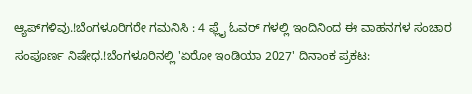ಆ್ಯಪ್‌ಗಳಿವು.!ಬೆಂಗಳೂರಿಗರೇ ಗಮನಿಸಿ : 4 ಫ್ಲೈ ಓವರ್ ಗಳಲ್ಲಿ ಇಂದಿನಿಂದ ಈ ವಾಹನಗಳ ಸಂಚಾರ ಸಂಪೂರ್ಣ ನಿಷೇಧ.!ಬೆಂಗಳೂರಿನಲ್ಲಿ 'ಏರೋ ಇಂಡಿಯಾ 2027' ದಿನಾಂಕ ಪ್ರಕಟ: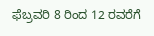ಫೆಬ್ರವರಿ 8 ರಿಂದ 12 ರವರೆಗೆ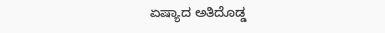ಏಷ್ಯಾದ ಅತಿದೊಡ್ಡ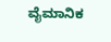ವೈಮಾನಿಕ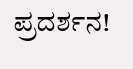ಪ್ರದರ್ಶನ!